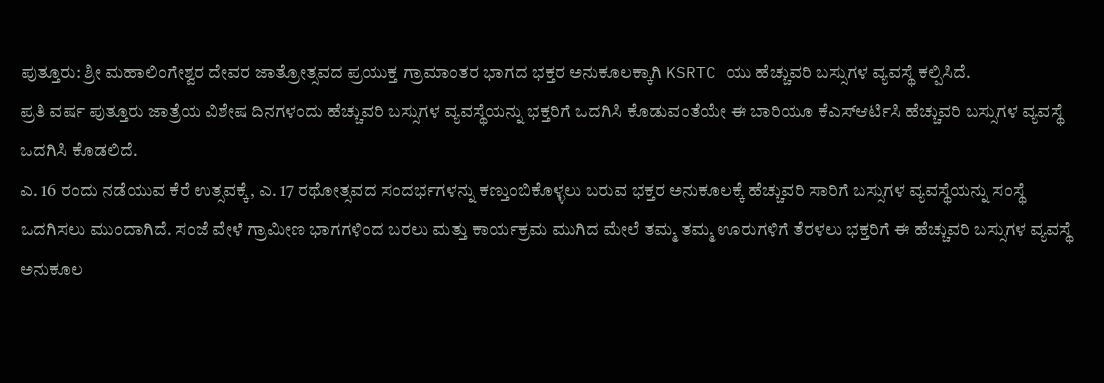ಪುತ್ತೂರು: ಶ್ರೀ ಮಹಾಲಿಂಗೇಶ್ವರ ದೇವರ ಜಾತ್ರೋತ್ಸವದ ಪ್ರಯುಕ್ತ ಗ್ರಾಮಾಂತರ ಭಾಗದ ಭಕ್ತರ ಅನುಕೂಲಕ್ಕಾಗಿ KSRTC ಯು ಹೆಚ್ಚುವರಿ ಬಸ್ಸುಗಳ ವ್ಯವಸ್ಥೆ ಕಲ್ಪಿಸಿದೆ.
ಪ್ರತಿ ವರ್ಷ ಪುತ್ತೂರು ಜಾತ್ರೆಯ ವಿಶೇಷ ದಿನಗಳಂದು ಹೆಚ್ಚುವರಿ ಬಸ್ಸುಗಳ ವ್ಯವಸ್ಥೆಯನ್ನು ಭಕ್ತರಿಗೆ ಒದಗಿಸಿ ಕೊಡುವಂತೆಯೇ ಈ ಬಾರಿಯೂ ಕೆಎಸ್ಆರ್ಟಿಸಿ ಹೆಚ್ಚುವರಿ ಬಸ್ಸುಗಳ ವ್ಯವಸ್ಥೆ ಒದಗಿಸಿ ಕೊಡಲಿದೆ.
ಎ. 16 ರಂದು ನಡೆಯುವ ಕೆರೆ ಉತ್ಸವಕ್ಕೆ, ಎ. 17 ರಥೋತ್ಸವದ ಸಂದರ್ಭಗಳನ್ನು ಕಣ್ತುಂಬಿಕೊಳ್ಳಲು ಬರುವ ಭಕ್ತರ ಅನುಕೂಲಕ್ಕೆ ಹೆಚ್ಚುವರಿ ಸಾರಿಗೆ ಬಸ್ಸುಗಳ ವ್ಯವಸ್ಥೆಯನ್ನು ಸಂಸ್ಥೆ ಒದಗಿಸಲು ಮುಂದಾಗಿದೆ. ಸಂಜೆ ವೇಳೆ ಗ್ರಾಮೀಣ ಭಾಗಗಳಿಂದ ಬರಲು ಮತ್ತು ಕಾರ್ಯಕ್ರಮ ಮುಗಿದ ಮೇಲೆ ತಮ್ಮ ತಮ್ಮ ಊರುಗಳಿಗೆ ತೆರಳಲು ಭಕ್ತರಿಗೆ ಈ ಹೆಚ್ಚುವರಿ ಬಸ್ಸುಗಳ ವ್ಯವಸ್ಥೆ ಅನುಕೂಲ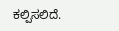ಕಲ್ಪಿಸಲಿದೆ.